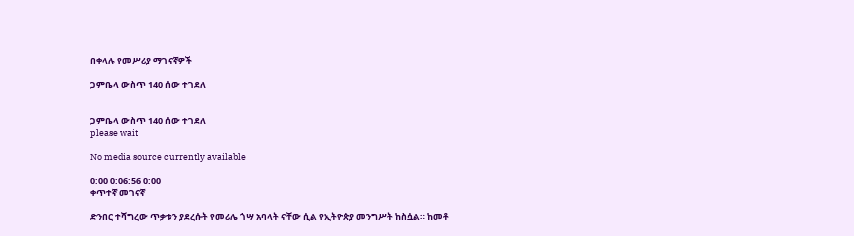በቀላሉ የመሥሪያ ማገናኛዎች

ጋምቤላ ውስጥ 140 ሰው ተገደለ


ጋምቤላ ውስጥ 140 ሰው ተገደለ
please wait

No media source currently available

0:00 0:06:56 0:00
ቀጥተኛ መገናኛ

ድንበር ተሻግረው ጥቃቱን ያደረሱት የመሪሌ ጎሣ አባላት ናቸው ሲል የኢትዮጵያ መንግሥት ከስሷል። ከመቶ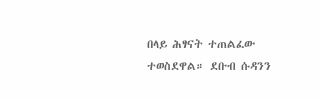በላይ ሕፃናት ተጠልፈው ተወስደዋል። ደቡብ ሱዳንን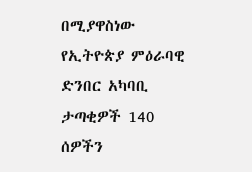በሚያዋስነው የኢትዮጵያ ምዕራባዊ ድንበር አካባቢ ታጣቂዎች 140 ሰዎችን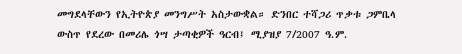መግደላቸውን የኢትዮጵያ መንግሥት አስታውቋል። ድንበር ተሻጋሪ ጥቃቱ ጋምቤላ ውስጥ የደረው በመሪሌ ጎሣ ታጣቂዎች ዓርብ፤ ሚያዝያ 7/2007 ዓ.ም.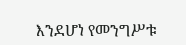እንደሆነ የመንግሥቱ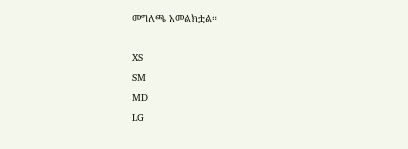መግለጫ አመልክቷል።

XS
SM
MD
LG